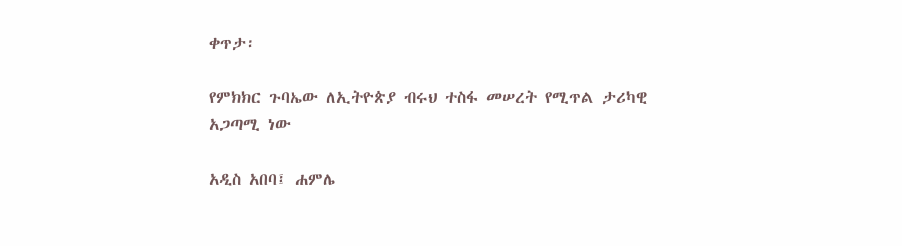ቀጥታ፡

የምክክር ጉባኤው ለኢትዮጵያ ብሩህ ተስፋ መሠረት የሚጥል ታሪካዊ አጋጣሚ ነው

አዲስ አበባ፤ ሐምሌ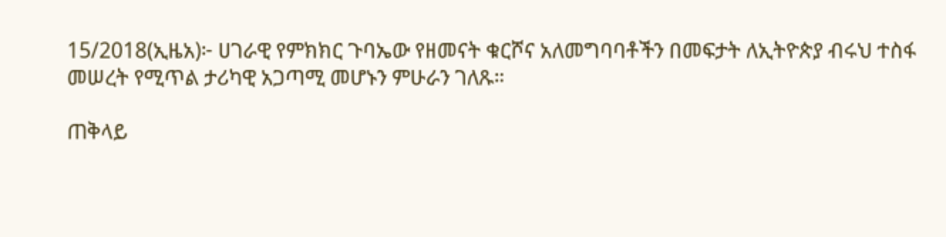15/2018(ኢዜአ)፦ ሀገራዊ የምክክር ጉባኤው የዘመናት ቁርሾና አለመግባባቶችን በመፍታት ለኢትዮጵያ ብሩህ ተስፋ መሠረት የሚጥል ታሪካዊ አጋጣሚ መሆኑን ምሁራን ገለጹ።

ጠቅላይ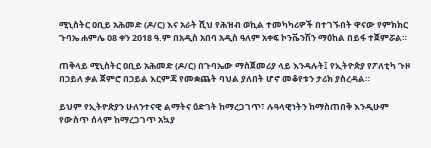ሚኒስትር ዐቢይ አሕመድ (ዶ/ር) እና አራት ሺህ የሕዝብ ወኪል ተመካካሪዎች በተገኙበት ዋናው የምክክር ጉባኤ ሐምሌ 08 ቀን 2018 ዓ.ም በአዲስ አበባ አዲስ ዓለም አቀፍ ኮንቬንሽን ማዕከል በይፋ ተጀምሯል።

ጠቅላይ ሚኒስትር ዐቢይ አሕመድ (ዶ/ር) በጉባኤው ማስጀመሪያ ላይ እንዳሉት፤ የኢትዮጵያ የፖለቲካ ጉዞ በኃይለ ቃል ጀምሮ በኃይል እርምጃ የመቋጨት ባህል ያለበት ሆኖ መቆየቱን ታሪክ ያስረዳል።

ይህም የኢትዮጵያን ሁለንተናዊ ልማትና ዕድገት ከማረጋገጥ፣ ሉዓላዊነትን ከማስጠበቅ እንዲሁም የውስጥ ሰላም ከማረጋገጥ አኳያ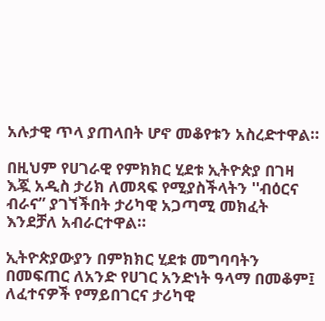አሉታዊ ጥላ ያጠላበት ሆኖ መቆየቱን አስረድተዋል።

በዚህም የሀገራዊ የምክክር ሂደቱ ኢትዮጵያ በገዛ እጇ አዲስ ታሪክ ለመጻፍ የሚያስችላትን ''ብዕርና ብራና” ያገኘችበት ታሪካዊ አጋጣሚ መክፈት እንደቻለ አብራርተዋል።

ኢትዮጵያውያን በምክክር ሂደቱ መግባባትን በመፍጠር ለአንድ የሀገር አንድነት ዓላማ በመቆም፤ ለፈተናዎች የማይበገርና ታሪካዊ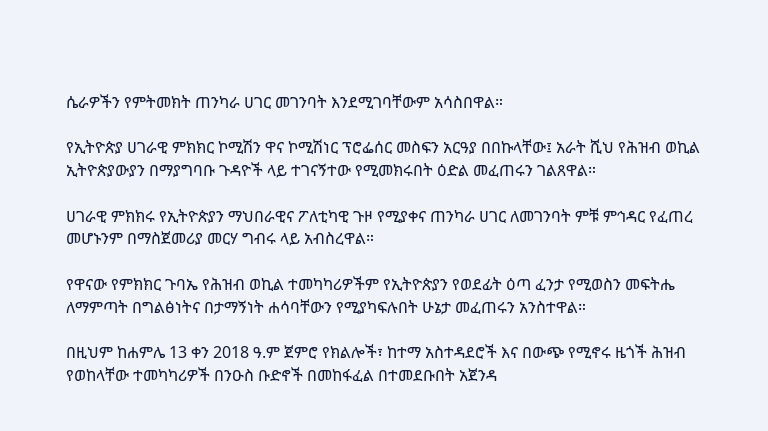ሴራዎችን የምትመክት ጠንካራ ሀገር መገንባት እንደሚገባቸውም አሳስበዋል።

የኢትዮጵያ ሀገራዊ ምክክር ኮሚሽን ዋና ኮሚሽነር ፕሮፌሰር መስፍን አርዓያ በበኩላቸው፤ አራት ሺህ የሕዝብ ወኪል ኢትዮጵያውያን በማያግባቡ ጉዳዮች ላይ ተገናኝተው የሚመክሩበት ዕድል መፈጠሩን ገልጸዋል።

ሀገራዊ ምክክሩ የኢትዮጵያን ማህበራዊና ፖለቲካዊ ጉዞ የሚያቀና ጠንካራ ሀገር ለመገንባት ምቹ ምኅዳር የፈጠረ መሆኑንም በማስጀመሪያ መርሃ ግብሩ ላይ አብስረዋል።

የዋናው የምክክር ጉባኤ የሕዝብ ወኪል ተመካካሪዎችም የኢትዮጵያን የወደፊት ዕጣ ፈንታ የሚወስን መፍትሔ ለማምጣት በግልፅነትና በታማኝነት ሐሳባቸውን የሚያካፍሉበት ሁኔታ መፈጠሩን አንስተዋል።

በዚህም ከሐምሌ 13 ቀን 2018 ዓ.ም ጀምሮ የክልሎች፣ ከተማ አስተዳደሮች እና በውጭ የሚኖሩ ዜጎች ሕዝብ የወከላቸው ተመካካሪዎች በንዑስ ቡድኖች በመከፋፈል በተመደቡበት አጀንዳ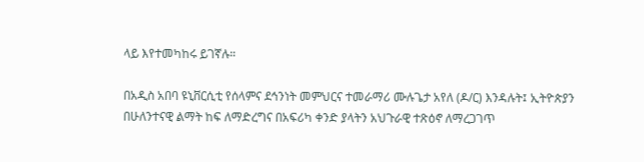ላይ እየተመካከሩ ይገኛሉ።

በአዲስ አበባ ዩኒቨርሲቲ የሰላምና ደኅንነት መምህርና ተመራማሪ ሙሉጌታ አየለ (ዶ/ር) እንዳሉት፤ ኢትዮጵያን በሁለንተናዊ ልማት ከፍ ለማድረግና በአፍሪካ ቀንድ ያላትን አህጉራዊ ተጽዕኖ ለማረጋገጥ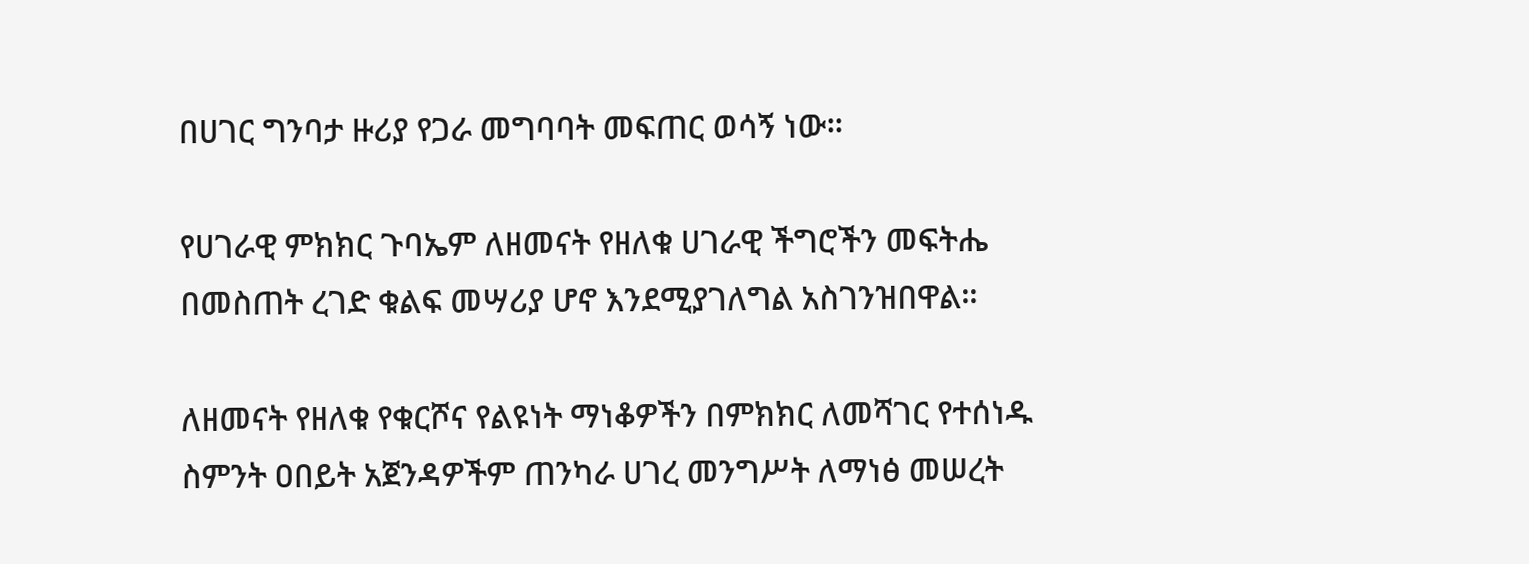በሀገር ግንባታ ዙሪያ የጋራ መግባባት መፍጠር ወሳኝ ነው።

የሀገራዊ ምክክር ጉባኤም ለዘመናት የዘለቁ ሀገራዊ ችግሮችን መፍትሔ በመስጠት ረገድ ቁልፍ መሣሪያ ሆኖ እንደሚያገለግል አስገንዝበዋል።

ለዘመናት የዘለቁ የቁርሾና የልዩነት ማነቆዎችን በምክክር ለመሻገር የተሰነዱ ስምንት ዐበይት አጀንዳዎችም ጠንካራ ሀገረ መንግሥት ለማነፅ መሠረት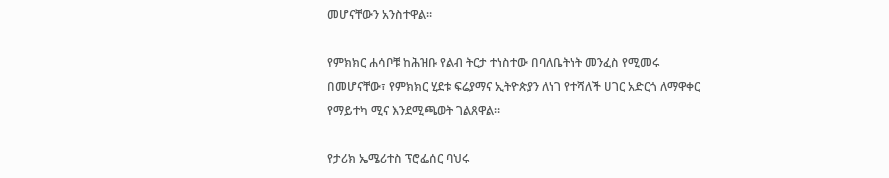መሆናቸውን አንስተዋል።

የምክክር ሐሳቦቹ ከሕዝቡ የልብ ትርታ ተነስተው በባለቤትነት መንፈስ የሚመሩ በመሆናቸው፣ የምክክር ሂደቱ ፍሬያማና ኢትዮጵያን ለነገ የተሻለች ሀገር አድርጎ ለማዋቀር የማይተካ ሚና እንደሚጫወት ገልጸዋል።

የታሪክ ኤሜሪተስ ፕሮፌሰር ባህሩ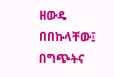ዘውዴ በበኩላቸው፤ በግጭትና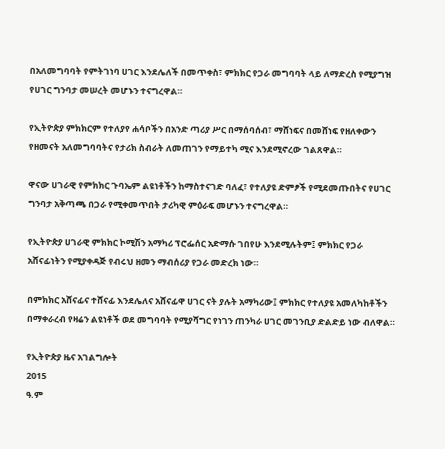በአለመግባባት የምትገነባ ሀገር እንደሌለች በመጥቀስ፣ ምክክር የጋራ መግባባት ላይ ለማድረስ የሚያግዝ የሀገር ግንባታ መሠረት መሆኑን ተናግረዋል።

የኢትዮጵያ ምክክርም የተለያየ ሐሳቦችን በአንድ ጣሪያ ሥር በማሰባሰብ፣ ማሸነፍና በመሸነፍ የዘለቀውን የዘመናት አለመግባባትና የታሪክ ስብራት ለመጠገን የማይተካ ሚና እንደሚኖረው ገልጸዋል።

ዋናው ሀገራዊ የምክክር ጉባኤም ልዩነቶችን ከማስተናገድ ባለፈ፣ የተለያዩ ድምፆች የሚደመጡበትና የሀገር ግንባታ አቅጣጫ በጋራ የሚቀመጥበት ታሪካዊ ምዕራፍ መሆኑን ተናግረዋል።

የኢትዮጵያ ሀገራዊ ምክክር ኮሚሽን አማካሪ ፕሮፌሰር አድማሱ ገበየሁ እንደሚሉትም፤ ምክክር የጋራ አሸናፊነትን የሚያቀዳጅ የብሩህ ዘመን ማብሰሪያ የጋራ መድረክ ነው።

በምክክር አሸናፊና ተሸናፊ እንደሌለና አሸናፊዋ ሀገር ናት ያሉት አማካሪው፤ ምክክር የተለያዩ አመለካከቶችን በማቀራረብ የዛሬን ልዩነቶች ወደ መግባባት የሚያሻግር የነገን ጠንካራ ሀገር መገንቢያ ድልድይ ነው ብለዋል።

የኢትዮጵያ ዜና አገልግሎት
2015
ዓ.ም